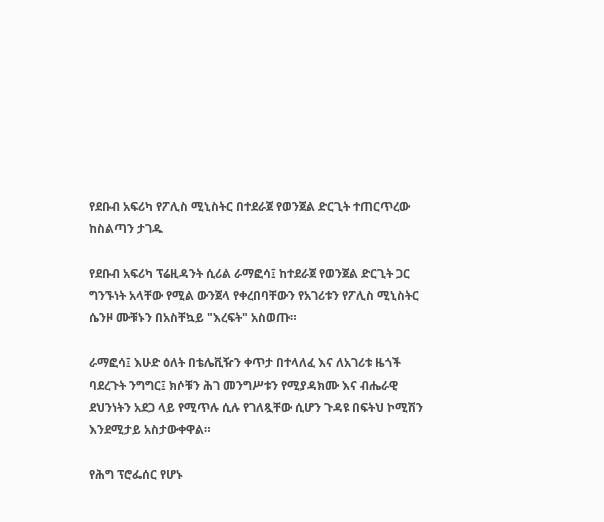የደቡብ አፍሪካ የፖሊስ ሚኒስትር በተደራጀ የወንጀል ድርጊት ተጠርጥረው ከስልጣን ታገዱ

የደቡብ አፍሪካ ፕሬዚዳንት ሲሪል ራማፎሳ፤ ከተደራጀ የወንጀል ድርጊት ጋር ግንኙነት አላቸው የሚል ውንጀላ የቀረበባቸውን የአገሪቱን የፖሊስ ሚኒስትር ሴንዞ ሙቹኑን በአስቸኳይ "እረፍት" አስወጡ።

ራማፎሳ፤ እሁድ ዕለት በቴሌቪዥን ቀጥታ በተላለፈ እና ለአገሪቱ ዜጎች ባደረጉት ንግግር፤ ክሶቹን ሕገ መንግሥቱን የሚያዳክሙ እና ብሔራዊ ደህንነትን አደጋ ላይ የሚጥሉ ሲሉ የገለጿቸው ሲሆን ጉዳዩ በፍትህ ኮሚሽን እንደሚታይ አስታውቀዋል።

የሕግ ፕሮፌሰር የሆኑ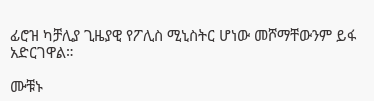ፊሮዝ ካቻሊያ ጊዜያዊ የፖሊስ ሚኒስትር ሆነው መሾማቸውንም ይፋ አድርገዋል።

ሙቹኑ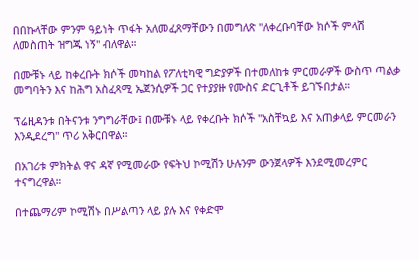በበኩላቸው ምንም ዓይነት ጥፋት አለመፈጸማቸውን በመግለጽ "ለቀረቡባቸው ክሶች ምላሽ ለመስጠት ዝግጁ ነኝ" ብለዋል።

በሙቹኑ ላይ ከቀረቡት ክሶች መካከል የፖለቲካዊ ግድያዎች በተመለከቱ ምርመራዎች ውስጥ ጣልቃ መግባትን እና ከሕግ አስፈጻሚ ኤጀንሲዎች ጋር የተያያዙ የሙስና ድርጊቶች ይገኙበታል።

ፕሬዚዳንቱ በትናንቱ ንግግራቸው፤ በሙቹኑ ላይ የቀረቡት ክሶች "አስቸኳይ እና አጠቃላይ ምርመራን እንዲደረግ" ጥሪ አቅርበዋል።

በአገሪቱ ምክትል ዋና ዳኛ የሚመራው የፍትህ ኮሚሽን ሁሉንም ውንጀላዎች እንደሚመረምር ተናግረዋል።

በተጨማሪም ኮሚሽኑ በሥልጣን ላይ ያሉ እና የቀድሞ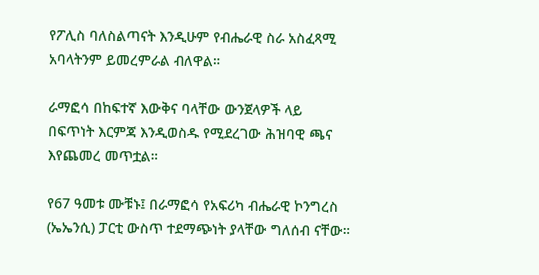የፖሊስ ባለስልጣናት እንዲሁም የብሔራዊ ስራ አስፈጻሚ አባላትንም ይመረምራል ብለዋል።

ራማፎሳ በከፍተኛ እውቅና ባላቸው ውንጀላዎች ላይ በፍጥነት እርምጃ እንዲወስዱ የሚደረገው ሕዝባዊ ጫና እየጨመረ መጥቷል።

የ67 ዓመቱ ሙቹኑ፤ በራማፎሳ የአፍሪካ ብሔራዊ ኮንግረስ (ኤኤንሲ) ፓርቲ ውስጥ ተደማጭነት ያላቸው ግለሰብ ናቸው።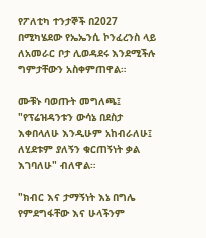የፖለቲካ ተንታኞች በ2027 በሚካሄደው የኤኤንሲ ኮንፈረንስ ላይ ለአመራር ቦታ ሊወዳደሩ እንደሚችሉ ግምታቸውን አስቀምጠዋል።

ሙቹኑ ባወጡት መግለጫ፤ "የፕሬዝዳንቱን ውሳኔ በደስታ እቀበላለሁ እንዲሁም አከብራለሁ፤ ለሂደቱም ያለኝን ቁርጠኝነት ቃል እገባለሁ" ብለዋል።

"ክብር እና ታማኝነት እኔ በግሌ የምደግፋቸው እና ሁላችንም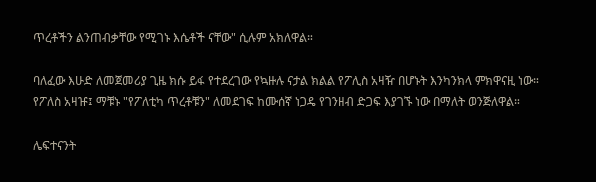ጥረቶችን ልንጠብቃቸው የሚገኑ እሴቶች ናቸው" ሲሉም አክለዋል።

ባለፈው እሁድ ለመጀመሪያ ጊዜ ክሱ ይፋ የተደረገው የኳዙሉ ናታል ክልል የፖሊስ አዛዥ በሆኑት እንካንክላ ምክዋናዚ ነው። የፖለስ አዛዡ፤ ማቹኑ "የፖለቲካ ጥረቶቹን" ለመደገፍ ከሙሰኛ ነጋዴ የገንዘብ ድጋፍ እያገኙ ነው በማለት ወንጅለዋል።

ሌፍተናንት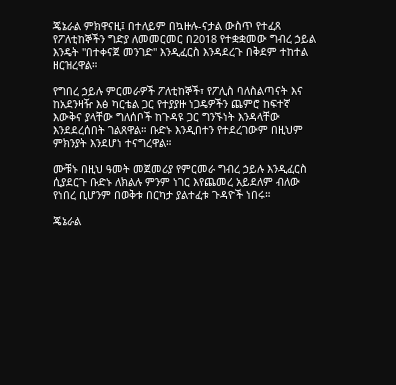ጄኔራል ምክዋናዚ፤ በተለይም በኳዙሉ-ናታል ውስጥ የተፈጸ የፖለቲከኞችን ግድያ ለመመርመር በ2018 የተቋቋመው ግብረ ኃይል እንዴት "በተቀናጀ መንገድ" እንዲፈርስ እንዳደረጉ በቅደም ተከተል ዘርዝረዋል።

የግበረ ኃይሉ ምርመራዎች ፖለቲከኞች፣ የፖሊስ ባለስልጣናት እና ከአደንዛዥ እፅ ካርቴል ጋር የተያያዙ ነጋዴዎችን ጨምሮ ከፍተኛ እውቅና ያላቸው ግለሰቦች ከጉዳዩ ጋር ግንኙነት እንዳላቸው እንደደረሰበት ገልጸዋል። ቡድኑ እንዲበተን የተደረገውም በዚህም ምክንያት እንደሆነ ተናግረዋል።

ሙቹኑ በዚህ ዓመት መጀመሪያ የምርመራ ግብረ ኃይሉ እንዲፈርስ ሲያደርጉ ቡድኑ ለክልሉ ምንም ነገር እየጨመረ አይደለም ብለው የነበረ ቢሆንም በወቅቱ በርካታ ያልተፈቱ ጉዳዮች ነበሩ።

ጄኔራል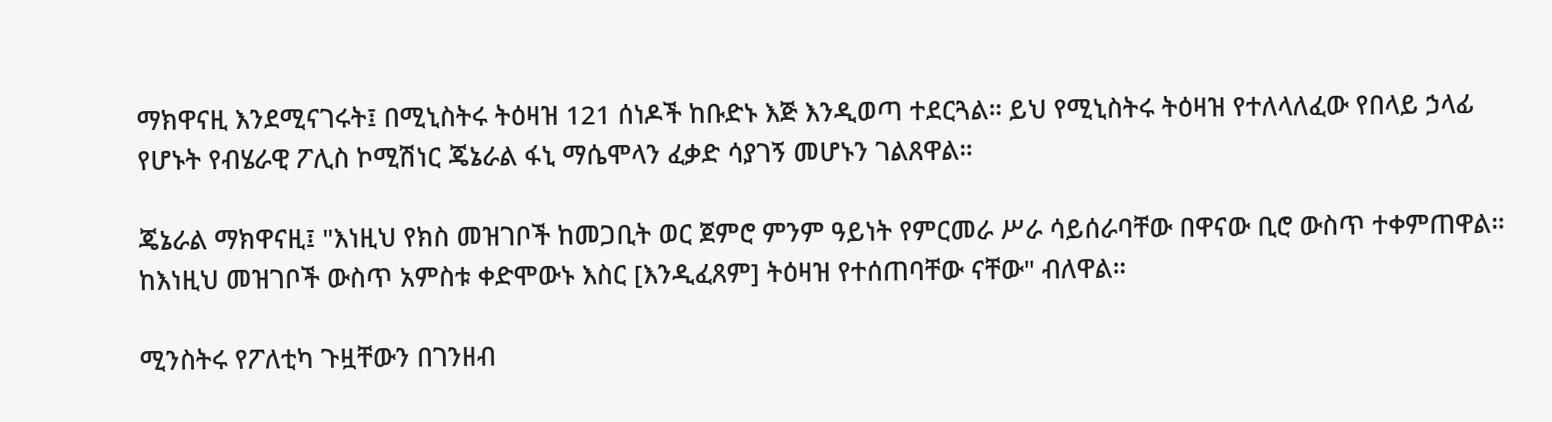ማክዋናዚ እንደሚናገሩት፤ በሚኒስትሩ ትዕዛዝ 121 ሰነዶች ከቡድኑ እጅ እንዲወጣ ተደርጓል። ይህ የሚኒስትሩ ትዕዛዝ የተለላለፈው የበላይ ኃላፊ የሆኑት የብሄራዊ ፖሊስ ኮሚሽነር ጄኔራል ፋኒ ማሴሞላን ፈቃድ ሳያገኝ መሆኑን ገልጸዋል።

ጄኔራል ማክዋናዚ፤ "እነዚህ የክስ መዝገቦች ከመጋቢት ወር ጀምሮ ምንም ዓይነት የምርመራ ሥራ ሳይሰራባቸው በዋናው ቢሮ ውስጥ ተቀምጠዋል። ከእነዚህ መዝገቦች ውስጥ አምስቱ ቀድሞውኑ እስር [እንዲፈጸም] ትዕዛዝ የተሰጠባቸው ናቸው" ብለዋል።

ሚንስትሩ የፖለቲካ ጉዟቸውን በገንዘብ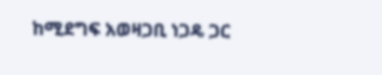ከሚደግፍ አወዛጋቢ ነጋዴ ጋር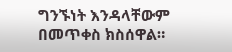ግንኙነት እንዳላቸውም በመጥቀስ ክስሰዋል።